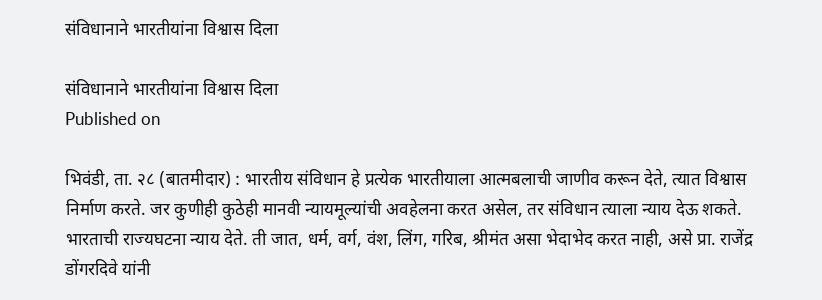संविधानाने भारतीयांना विश्वास दिला

संविधानाने भारतीयांना विश्वास दिला
Published on

भिवंडी, ता. २८ (बातमीदार) : भारतीय संविधान हे प्रत्येक भारतीयाला आत्मबलाची जाणीव करून देते, त्यात विश्वास निर्माण करते. जर कुणीही कुठेही मानवी न्यायमूल्यांची अवहेलना करत असेल, तर संविधान त्याला न्याय देऊ शकते. भारताची राज्यघटना न्याय देते. ती जात, धर्म, वर्ग, वंश, लिंग, गरिब, श्रीमंत असा भेदाभेद करत नाही, असे प्रा. राजेंद्र डोंगरदिवे यांनी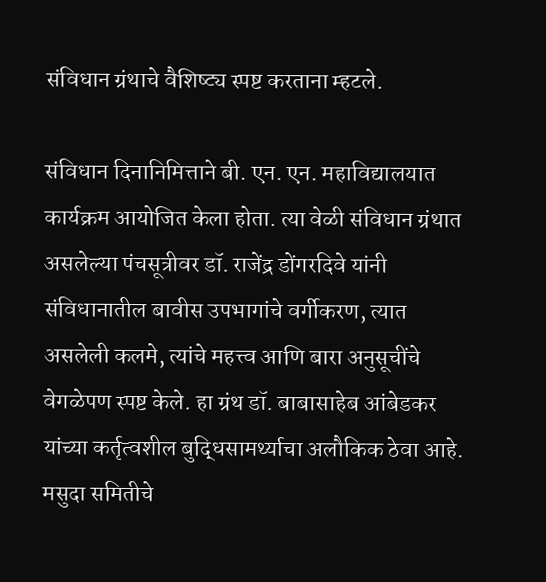संविधान ग्रंथाचे वैशिष्ट्य स्पष्ट करताना म्हटले.

संविधान दिनानिमित्ताने बी. एन. एन. महाविद्यालयात कार्यक्रम आयोजित केला होता. त्या वेळी संविधान ग्रंथात असलेल्या पंचसूत्रीवर डॉ. राजेंद्र डोंगरदिवे यांनी संविधानातील बावीस उपभागांचे वर्गीकरण, त्यात असलेली कलमे, त्यांचे महत्त्व आणि बारा अनुसूचींचे वेगळेपण स्पष्ट केले. हा ग्रंथ डॉ. बाबासाहेब आंबेडकर यांच्या कर्तृत्वशील बुद्धिसामर्थ्याचा अलौकिक ठेवा आहे. मसुदा समितीचे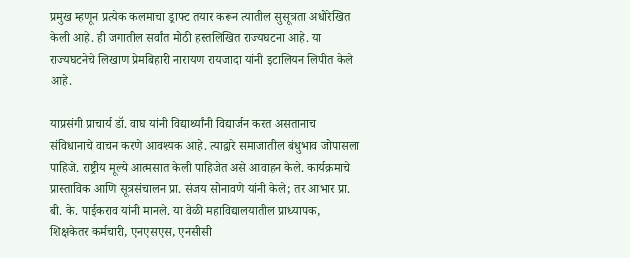प्रमुख म्हणून प्रत्येक कलमाचा ड्राफ्ट तयार करून त्यातील सुसूत्रता अधोरेखित केली आहे. ही जगातील सर्वांत मोठी हस्तलिखित राज्यघटना आहे. या राज्यघटनेचे लिखाण प्रेमबिहारी नारायण रायजादा यांनी इटालियन लिपीत केले आहे.

याप्रसंगी प्राचार्य डॉ. वाघ यांनी विद्यार्थ्यांनी विद्यार्जन करत असतानाच संविधानाचे वाचन करणे आवश्यक आहे. त्याद्वारे समाजातील बंधुभाव जोपासला पाहिजे. राष्ट्रीय मूल्ये आत्मसात केली पाहिजेत असे आवाहन केले. कार्यक्रमाचे प्रास्ताविक आणि सूत्रसंचालन प्रा. संजय सोनावणे यांनी केले; तर आभार प्रा. बी. के. पाईकराव यांनी मानले. या वेळी महाविद्यालयातील प्राध्यापक, शिक्षकेतर कर्मचारी, एनएसएस, एनसीसी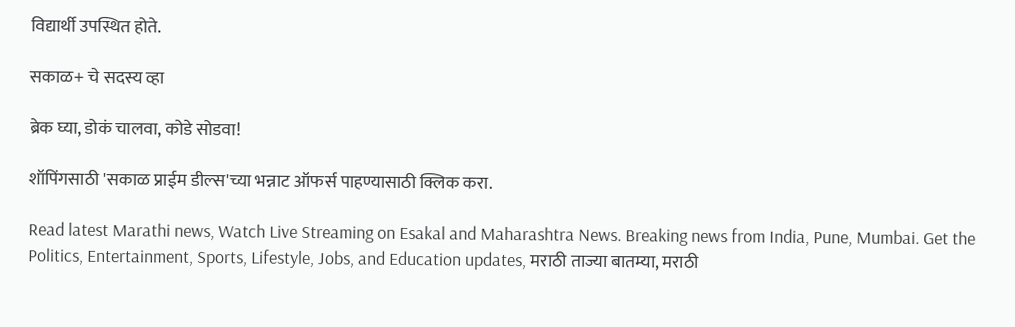विद्यार्थी उपस्थित होते.

सकाळ+ चे सदस्य व्हा

ब्रेक घ्या, डोकं चालवा, कोडे सोडवा!

शॉपिंगसाठी 'सकाळ प्राईम डील्स'च्या भन्नाट ऑफर्स पाहण्यासाठी क्लिक करा.

Read latest Marathi news, Watch Live Streaming on Esakal and Maharashtra News. Breaking news from India, Pune, Mumbai. Get the Politics, Entertainment, Sports, Lifestyle, Jobs, and Education updates, मराठी ताज्या बातम्या, मराठी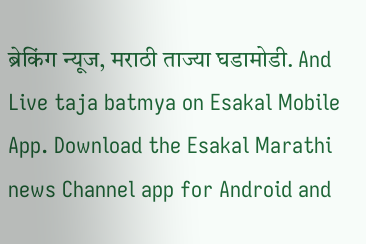ब्रेकिंग न्यूज, मराठी ताज्या घडामोडी. And Live taja batmya on Esakal Mobile App. Download the Esakal Marathi news Channel app for Android and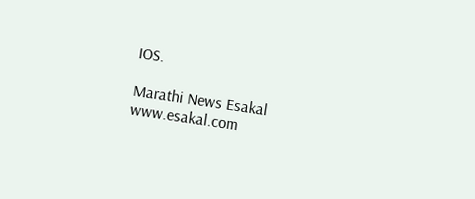IOS.

Marathi News Esakal
www.esakal.com